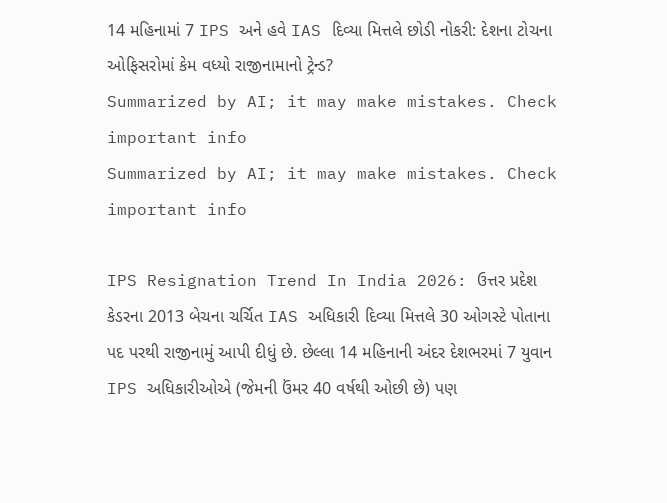14 મહિનામાં 7 IPS અને હવે IAS દિવ્યા મિત્તલે છોડી નોકરી: દેશના ટોચના ઓફિસરોમાં કેમ વધ્યો રાજીનામાનો ટ્રેન્ડ?
Summarized by AI; it may make mistakes. Check important info
Summarized by AI; it may make mistakes. Check important info

IPS Resignation Trend In India 2026: ઉત્તર પ્રદેશ કેડરના 2013 બેચના ચર્ચિત IAS અધિકારી દિવ્યા મિત્તલે 30 ઓગસ્ટે પોતાના પદ પરથી રાજીનામું આપી દીધું છે. છેલ્લા 14 મહિનાની અંદર દેશભરમાં 7 યુવાન IPS અધિકારીઓએ (જેમની ઉંમર 40 વર્ષથી ઓછી છે) પણ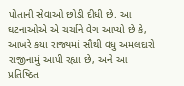પોતાની સેવાઓ છોડી દીધી છે. આ ઘટનાઓએ એ ચર્ચાને વેગ આપ્યો છે કે, આખરે કયા રાજ્યમાં સૌથી વધુ અમલદારો રાજીનામું આપી રહ્યા છે, અને આ પ્રતિષ્ઠિત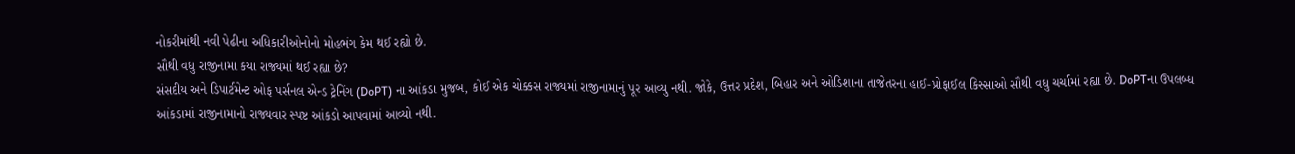નોકરીમાંથી નવી પેઢીના અધિકારીઓનોનો મોહભંગ કેમ થઈ રહ્યો છે.
સૌથી વધુ રાજીનામા કયા રાજ્યમાં થઈ રહ્યા છે?
સંસદીય અને ડિપાર્ટમેન્ટ ઓફ પર્સનલ એન્ડ ટ્રેનિંગ (DoPT) ના આંકડા મુજબ, કોઈ એક ચોક્કસ રાજ્યમાં રાજીનામાનું પૂર આવ્યુ નથી. જોકે, ઉત્તર પ્રદેશ, બિહાર અને ઓડિશાના તાજેતરના હાઈ-પ્રોફાઈલ કિસ્સાઓ સૌથી વધુ ચર્ચામાં રહ્યા છે. DoPTના ઉપલબ્ધ આંકડામાં રાજીનામાનો રાજ્યવાર સ્પષ્ટ આંકડો આપવામાં આવ્યો નથી.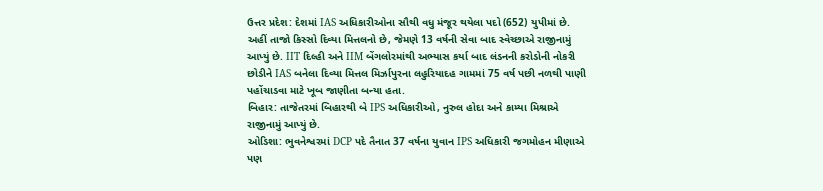ઉત્તર પ્રદેશ: દેશમાં IAS અધિકારીઓના સૌથી વધુ મંજૂર થયેલા પદો (652) યુપીમાં છે. અહીં તાજો કિસ્સો દિવ્યા મિત્તલનો છે, જેમણે 13 વર્ષની સેવા બાદ સ્વેચ્છાએ રાજીનામું આપ્યું છે. IIT દિલ્હી અને IIM બેંગલોરમાંથી અભ્યાસ કર્યા બાદ લંડનની કરોડોની નોકરી છોડીને IAS બનેલા દિવ્યા મિત્તલ મિર્ઝાપુરના લહુરિયાદહ ગામમાં 75 વર્ષ પછી નળથી પાણી પહોંચાડવા માટે ખૂબ જાણીતા બન્યા હતા.
બિહાર: તાજેતરમાં બિહારથી બે IPS અધિકારીઓ, નુરુલ હોદા અને કામ્યા મિશ્રાએ રાજીનામું આપ્યું છે.
ઓડિશા: ભુવનેશ્વરમાં DCP પદે તૈનાત 37 વર્ષના યુવાન IPS અધિકારી જગમોહન મીણાએ પણ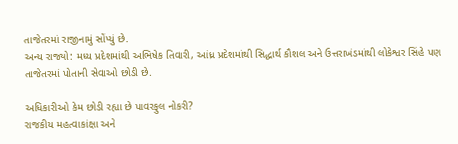તાજેતરમાં રાજીનામું સોંપ્યું છે.
અન્ય રાજ્યો: મધ્ય પ્રદેશમાંથી અભિષેક તિવારી, આંધ્ર પ્રદેશમાંથી સિદ્ધાર્થ કૌશલ અને ઉત્તરાખંડમાંથી લોકેશ્વર સિંહે પણ તાજેતરમાં પોતાની સેવાઓ છોડી છે.

અધિકારીઓ કેમ છોડી રહ્યા છે પાવરફુલ નોકરી?
રાજકીય મહત્વાકાંક્ષા અને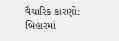વૈચારિક કારણો: બિહારમાં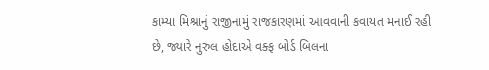કામ્યા મિશ્રાનું રાજીનામું રાજકારણમાં આવવાની કવાયત મનાઈ રહી છે, જ્યારે નુરુલ હોદાએ વક્ફ બોર્ડ બિલના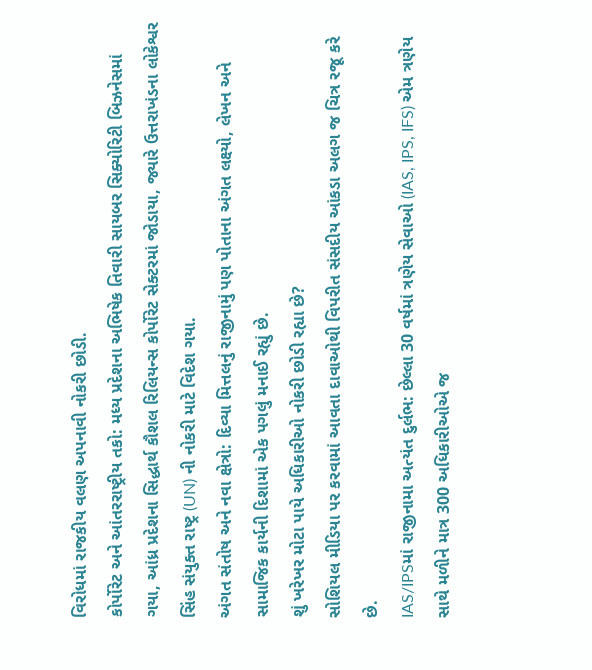વિરોધમાં રાજકીય વલણ અપનાવી નોકરી છોડી.
કોર્પોરેટ અને આંતરરાષ્ટ્રીય તકો: મધ્ય પ્રદેશના અભિષેક તિવારી સાયબર સિક્યોરિટી બિઝનેસમાં ગયા, આંધ્ર પ્રદેશના સિદ્ધાર્થ કૌશલ રિલિયન્સ કોર્પોરેટ સેક્ટરમાં જોડાયા, જ્યારે ઉત્તરાખંડના લોકેશ્વર સિંહ સંયુક્ત રાષ્ટ્ર (UN) ની નોકરી માટે વિદેશ ગયા.
અંગત સંતોષ અને નવા ક્ષેત્રો: દિવ્યા મિત્તલનું રાજીનામું પણ પોતાના અંગત લક્ષ્યો, લેખન અને સામાજિક કાર્યની દિશામાં એક પગલું મનાઈ રહ્યું છે.
શું ખરેખર મોટા પાયે અધિકારીઓ નોકરી છોડી રહ્યા છે?
સોશિયલ મીડિયા પર કરવામાં આવતા દાવાઓથી વિપરીત સંસદીય આંકડા અલગ જ ચિત્ર રજૂ કરે છે.
IAS/IPSમાં રાજીનામા અત્યંત દુર્લભ: છેલ્લા 30 વર્ષમાં ત્રણેય સેવાઓ (IAS, IPS, IFS) એમ ત્રણેય સાથે મળીને માત્ર 300 અધિકારીઓએ જ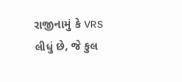રાજીનામું કે VRS લીધું છે, જે કુલ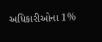અધિકારીઓના 1%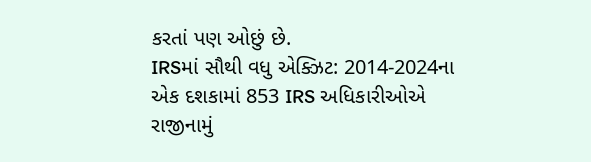કરતાં પણ ઓછું છે.
IRSમાં સૌથી વધુ એક્ઝિટ: 2014-2024ના એક દશકામાં 853 IRS અધિકારીઓએ રાજીનામું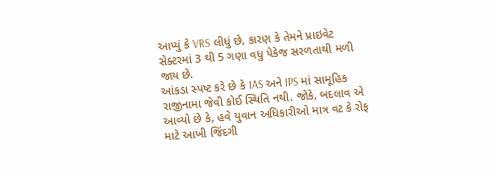આપ્યું કે VRS લીધું છે, કારણ કે તેમને પ્રાઇવેટ સેક્ટરમાં 3 થી 5 ગણા વધુ પેકેજ સરળતાથી મળી જાય છે.
આંકડા સ્પષ્ટ કરે છે કે IAS અને IPS માં સામૂહિક રાજીનામા જેવી કોઈ સ્થિતિ નથી. જોકે, બદલાવ એ આવ્યો છે કે, હવે યુવાન અધિકારીઓ માત્ર વટ કે રોફ માટે આખી જિંદગી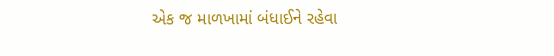એક જ માળખામાં બંધાઈને રહેવા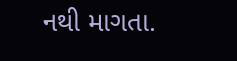નથી માગતા.